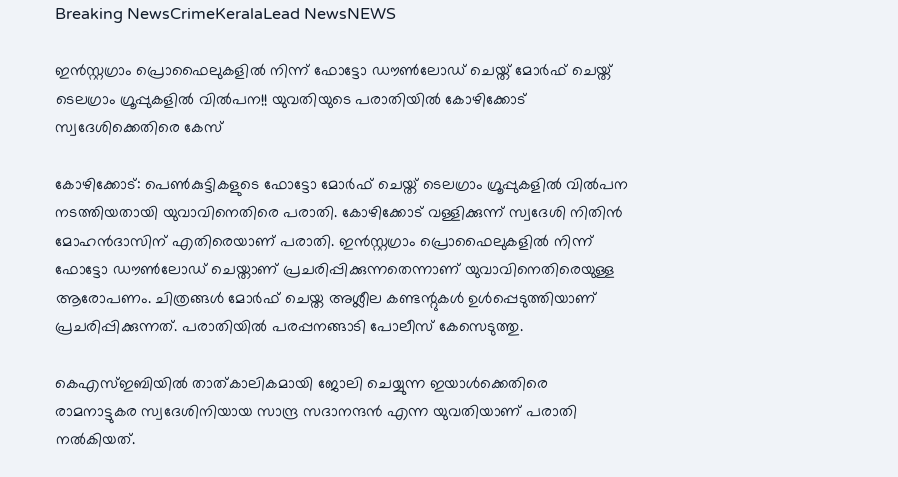Breaking NewsCrimeKeralaLead NewsNEWS

ഇൻസ്റ്റഗ്രാം പ്രൊഫൈലുകളിൽ നിന്ന് ഫോട്ടോ ഡൗൺലോഡ് ചെയ്ത് മോർഫ് ചെയ്ത് ടെലഗ്രാം ഗ്രൂപ്പുകളിൽ വിൽപന!! യുവതിയുടെ പരാതിയിൽ കോഴിക്കോട് സ്വദേശിക്കെതിരെ കേസ്

കോഴിക്കോട്: പെൺകുട്ടികളുടെ ഫോട്ടോ മോർഫ് ചെയ്ത് ടെലഗ്രാം ഗ്രൂപ്പുകളിൽ വിൽപന നടത്തിയതായി യുവാവിനെതിരെ പരാതി. കോഴിക്കോട് വള്ളിക്കുന്ന് സ്വദേശി നിതിൻ മോഹൻദാസിന് എതിരെയാണ് പരാതി. ഇൻസ്റ്റഗ്രാം പ്രൊഫൈലുകളിൽ നിന്ന് ഫോട്ടോ ഡൗൺലോഡ് ചെയ്താണ് പ്രചരിപ്പിക്കുന്നതെന്നാണ് യുവാവിനെതിരെയുള്ള ആരോപണം. ചിത്രങ്ങൾ മോർഫ് ചെയ്ത അശ്ലീല കണ്ടന്റുകൾ ഉൾപ്പെടുത്തിയാണ് പ്രചരിപ്പിക്കുന്നത്. പരാതിയിൽ പരപ്പനങ്ങാടി പോലീസ് കേസെടുത്തു.

കെഎസ്ഇബിയിൽ താത്കാലികമായി ജോലി ചെയ്യുന്ന ഇയാൾക്കെതിരെ രാമനാട്ടുകര സ്വദേശിനിയായ സാന്ദ്ര സദാനന്ദൻ എന്ന യുവതിയാണ് പരാതി നൽകിയത്.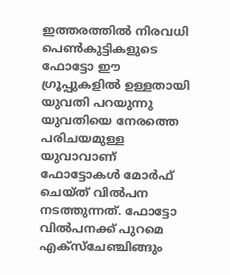ഇത്തരത്തിൽ നിരവധി പെൺകുട്ടികളുടെ ഫോട്ടോ ഈ ഗ്രൂപ്പുകളിൽ ഉള്ളതായി യുവതി പറയുന്നു യുവതിയെ നേരത്തെ പരിചയമുള്ള യുവാവാണ് ഫോട്ടോകൾ മോർഫ് ചെയ്ത് വിൽപന നടത്തുന്നത്. ഫോട്ടോ വിൽപനക്ക് പുറമെ എക്‌സ്‌ചേഞ്ചിങ്ങും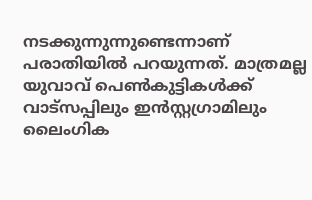നടക്കുന്നുന്നുണ്ടെന്നാണ് പരാതിയിൽ പറയുന്നത്. മാത്രമല്ല യുവാവ് പെൺകുട്ടികൾക്ക് വാട്‌സപ്പിലും ഇൻസ്റ്റഗ്രാമിലും ലൈംഗിക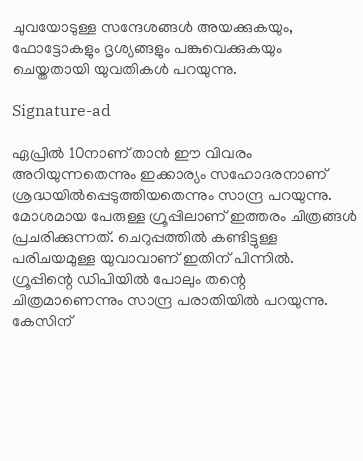ചുവയോടുള്ള സന്ദേശങ്ങൾ അയക്കുകയും, ഫോട്ടോകളും ദൃശ്യങ്ങളും പങ്കുവെക്കുകയും ചെയ്തതായി യുവതികൾ പറയുന്നു.

Signature-ad

ഏപ്രിൽ 10നാണ് താൻ ഈ വിവരം അറിയുന്നതെന്നും ഇക്കാര്യം സഹോദരനാണ് ശ്രദ്ധയിൽപ്പെടുത്തിയതെന്നും സാന്ദ്ര പറയുന്നു. മോശമായ പേരുള്ള ഗ്രൂപ്പിലാണ് ഇത്തരം ചിത്രങ്ങൾ പ്രചരിക്കുന്നത്. ചെറുപ്പത്തിൽ കണ്ടിട്ടുള്ള പരിചയമുള്ള യുവാവാണ് ഇതിന് പിന്നിൽ. ഗ്രൂപ്പിന്റെ ഡിപിയിൽ പോലും തന്റെ ചിത്രമാണെന്നും സാന്ദ്ര പരാതിയിൽ പറയുന്നു. കേസിന്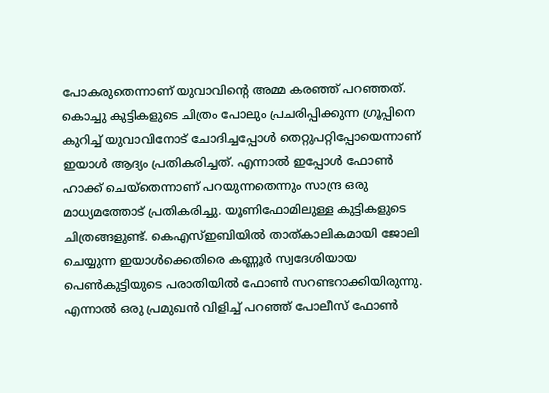പോകരുതെന്നാണ് യുവാവിന്റെ അമ്മ കരഞ്ഞ് പറഞ്ഞത്. കൊച്ചു കുട്ടികളുടെ ചിത്രം പോലും പ്രചരിപ്പിക്കുന്ന ഗ്രൂപ്പിനെ കുറിച്ച് യുവാവിനോട് ചോദിച്ചപ്പോൾ തെറ്റുപറ്റിപ്പോയെന്നാണ് ഇയാൾ ആദ്യം പ്രതികരിച്ചത്. എന്നാൽ ഇപ്പോൾ ഫോൺ ഹാക്ക് ചെയ്‌തെന്നാണ് പറയുന്നതെന്നും സാന്ദ്ര ഒരു മാധ്യമത്തോട് പ്രതികരിച്ചു. യൂണിഫോമിലുള്ള കുട്ടികളുടെ ചിത്രങ്ങളുണ്ട്. കെഎസ്ഇബിയിൽ താത്കാലികമായി ജോലി ചെയ്യുന്ന ഇയാൾക്കെതിരെ കണ്ണൂർ സ്വദേശിയായ പെൺകുട്ടിയുടെ പരാതിയിൽ ഫോൺ സറണ്ടറാക്കിയിരുന്നു. എന്നാൽ ഒരു പ്രമുഖൻ വിളിച്ച് പറഞ്ഞ് പോലീസ് ഫോൺ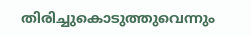തിരിച്ചുകൊടുത്തുവെന്നും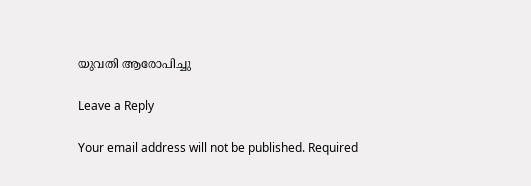യുവതി ആരോപിച്ചു

Leave a Reply

Your email address will not be published. Required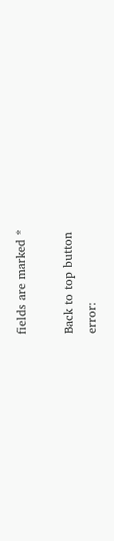fields are marked *

Back to top button
error: